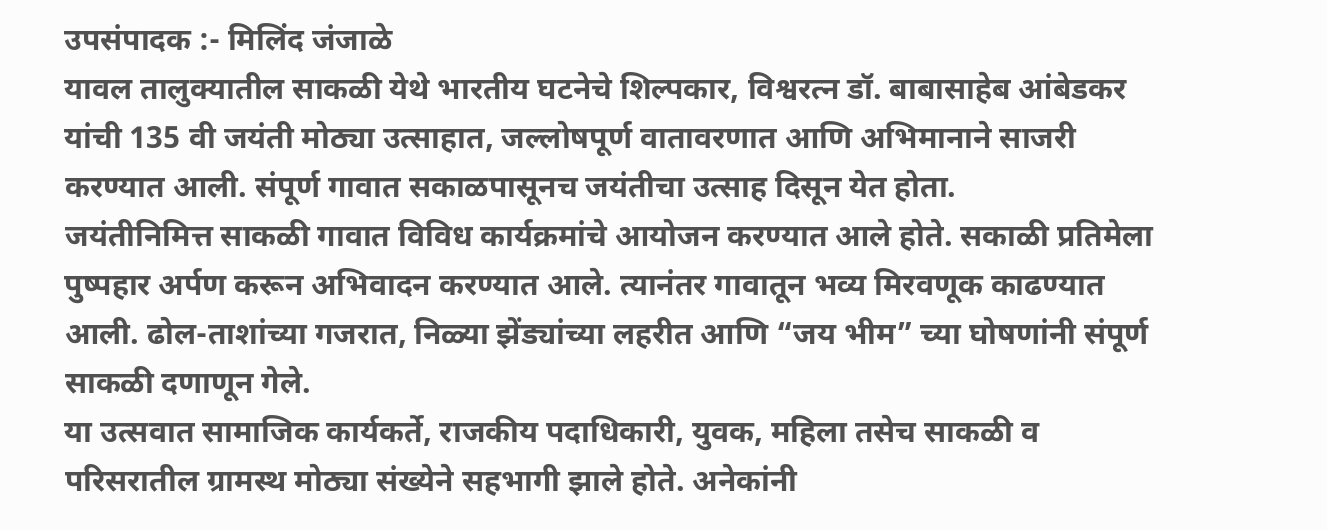उपसंपादक :- मिलिंद जंजाळे
यावल तालुक्यातील साकळी येथे भारतीय घटनेचे शिल्पकार, विश्वरत्न डॉ. बाबासाहेब आंबेडकर यांची 135 वी जयंती मोठ्या उत्साहात, जल्लोषपूर्ण वातावरणात आणि अभिमानाने साजरी करण्यात आली. संपूर्ण गावात सकाळपासूनच जयंतीचा उत्साह दिसून येत होता.
जयंतीनिमित्त साकळी गावात विविध कार्यक्रमांचे आयोजन करण्यात आले होते. सकाळी प्रतिमेला पुष्पहार अर्पण करून अभिवादन करण्यात आले. त्यानंतर गावातून भव्य मिरवणूक काढण्यात आली. ढोल-ताशांच्या गजरात, निळ्या झेंड्यांच्या लहरीत आणि “जय भीम” च्या घोषणांनी संपूर्ण साकळी दणाणून गेले.
या उत्सवात सामाजिक कार्यकर्ते, राजकीय पदाधिकारी, युवक, महिला तसेच साकळी व परिसरातील ग्रामस्थ मोठ्या संख्येने सहभागी झाले होते. अनेकांनी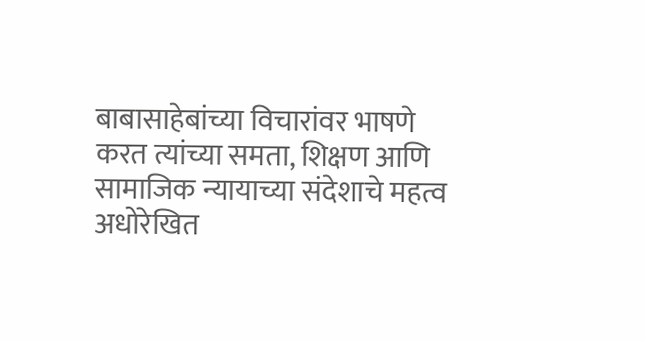बाबासाहेबांच्या विचारांवर भाषणे करत त्यांच्या समता, शिक्षण आणि सामाजिक न्यायाच्या संदेशाचे महत्व अधोरेखित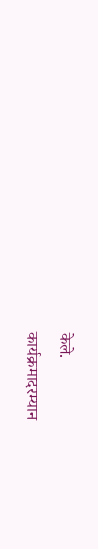केले.
कार्यक्रमादरम्यान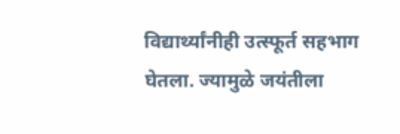विद्यार्थ्यांनीही उत्स्फूर्त सहभाग घेतला. ज्यामुळे जयंतीला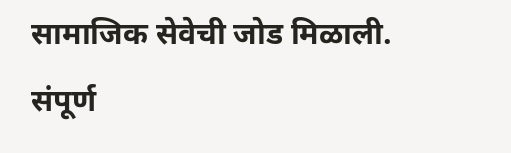सामाजिक सेवेची जोड मिळाली.
संपूर्ण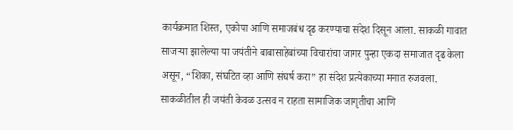कार्यक्रमात शिस्त, एकोपा आणि समाजबंध दृढ करण्याचा संदेश दिसून आला. साकळी गावात साजऱ्या झालेल्या या जयंतीने बाबासाहेबांच्या विचारांचा जागर पुन्हा एकदा समाजात दृढ केला असून, “शिका, संघटित व्हा आणि संघर्ष करा” हा संदेश प्रत्येकाच्या मनात रुजवला.
साकळीतील ही जयंती केवळ उत्सव न राहता सामाजिक जागृतीचा आणि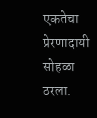एकतेचा प्रेरणादायी सोहळा ठरला.